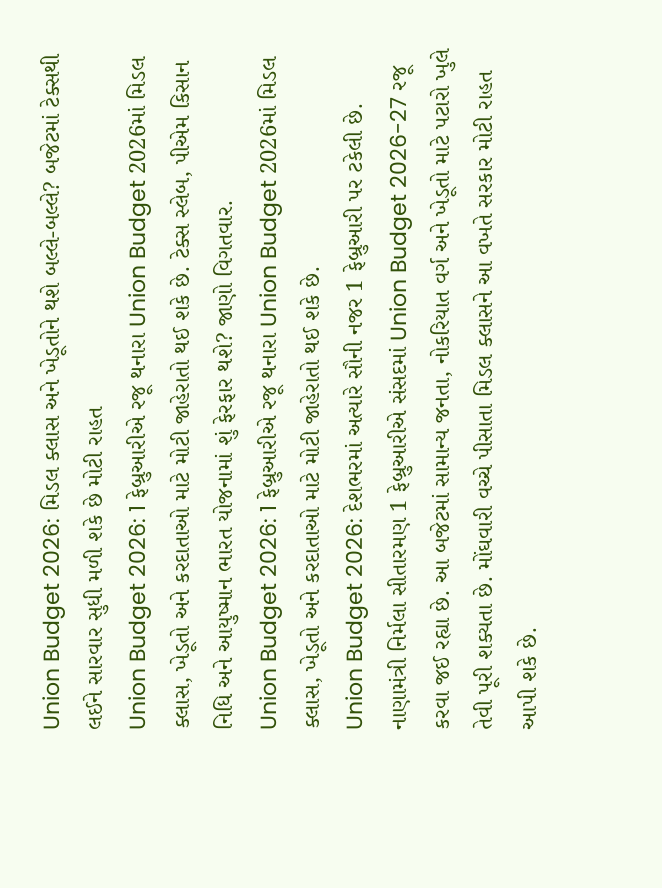Union Budget 2026: મિડલ ક્લાસ અને ખેડૂતોને થશે બલ્લે-બલ્લે? બજેટમાં ટેક્સથી લઈને સારવાર સુધી મળી શકે છે મોટી રાહત
Union Budget 2026: 1 ફેબ્રુઆરીએ રજૂ થનારા Union Budget 2026માં મિડલ ક્લાસ, ખેડૂતો અને કરદાતાઓ માટે મોટી જાહેરાતો થઈ શકે છે. ટેક્સ સ્લેબ, પીએમ કિસાન નિધિ અને આયુષ્માન ભારત યોજનામાં શું ફેરફાર થશે? જાણો વિગતવાર.
Union Budget 2026: 1 ફેબ્રુઆરીએ રજૂ થનારા Union Budget 2026માં મિડલ ક્લાસ, ખેડૂતો અને કરદાતાઓ માટે મોટી જાહેરાતો થઈ શકે છે.
Union Budget 2026: દેશભરમાં અત્યારે સૌની નજર 1 ફેબ્રુઆરી પર ટકેલી છે. નાણામંત્રી નિર્મલા સીતારમણ 1 ફેબ્રુઆરીએ સંસદમાં Union Budget 2026-27 રજૂ કરવા જઈ રહ્યા છે. આ બજેટમાં સામાન્ય જનતા, નોકરિયાત વર્ગ અને ખેડૂતો માટે પટારો ખુલે તેવી પૂરી શક્યતા છે. મોંઘવારી વચ્ચે પીસાતા મિડલ ક્લાસને આ વખતે સરકાર મોટી રાહત આપી શકે છે.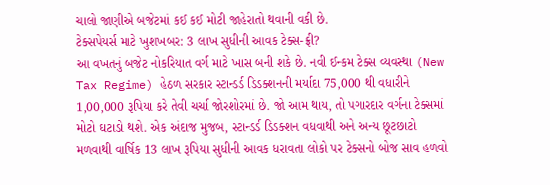ચાલો જાણીએ બજેટમાં કઈ કઈ મોટી જાહેરાતો થવાની વકી છે.
ટેક્સપેયર્સ માટે ખુશખબર: 3 લાખ સુધીની આવક ટેક્સ-ફ્રી?
આ વખતનું બજેટ નોકરિયાત વર્ગ માટે ખાસ બની શકે છે. નવી ઈન્કમ ટેક્સ વ્યવસ્થા (New Tax Regime) હેઠળ સરકાર સ્ટાન્ડર્ડ ડિડક્શનની મર્યાદા 75,000 થી વધારીને 1,00,000 રૂપિયા કરે તેવી ચર્ચા જોરશોરમાં છે. જો આમ થાય, તો પગારદાર વર્ગના ટેક્સમાં મોટો ઘટાડો થશે. એક અંદાજ મુજબ, સ્ટાન્ડર્ડ ડિડક્શન વધવાથી અને અન્ય છૂટછાટો મળવાથી વાર્ષિક 13 લાખ રૂપિયા સુધીની આવક ધરાવતા લોકો પર ટેક્સનો બોજ સાવ હળવો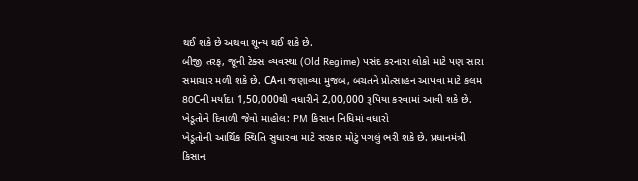થઈ શકે છે અથવા શૂન્ય થઈ શકે છે.
બીજી તરફ, જૂની ટેક્સ વ્યવસ્થા (Old Regime) પસંદ કરનારા લોકો માટે પણ સારા સમાચાર મળી શકે છે. CAના જણાવ્યા મુજબ, બચતને પ્રોત્સાહન આપવા માટે કલમ 80Cની મર્યાદા 1,50,000થી વધારીને 2,00,000 રૂપિયા કરવામાં આવી શકે છે.
ખેડૂતોને દિવાળી જેવો માહોલ: PM કિસાન નિધિમાં વધારો
ખેડૂતોની આર્થિક સ્થિતિ સુધારવા માટે સરકાર મોટું પગલું ભરી શકે છે. પ્રધાનમંત્રી કિસાન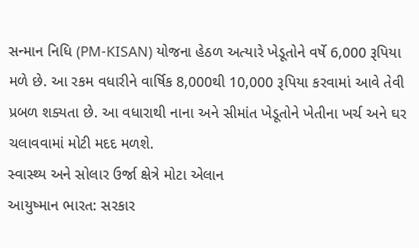સન્માન નિધિ (PM-KISAN) યોજના હેઠળ અત્યારે ખેડૂતોને વર્ષે 6,000 રૂપિયા મળે છે. આ રકમ વધારીને વાર્ષિક 8,000થી 10,000 રૂપિયા કરવામાં આવે તેવી પ્રબળ શક્યતા છે. આ વધારાથી નાના અને સીમાંત ખેડૂતોને ખેતીના ખર્ચ અને ઘર ચલાવવામાં મોટી મદદ મળશે.
સ્વાસ્થ્ય અને સોલાર ઉર્જા ક્ષેત્રે મોટા એલાન
આયુષ્માન ભારત: સરકાર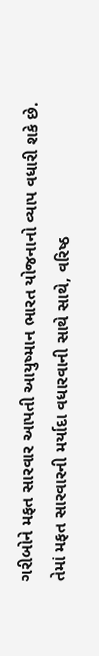ગરીબોને મફત સારવાર આપતી આયુષ્માન ભારત યોજનાનો વ્યાપ વધારી શકે છે. તેમાં મફત સારવારની મર્યાદા વધારવાની સાથે સાથે, વરિષ્ઠ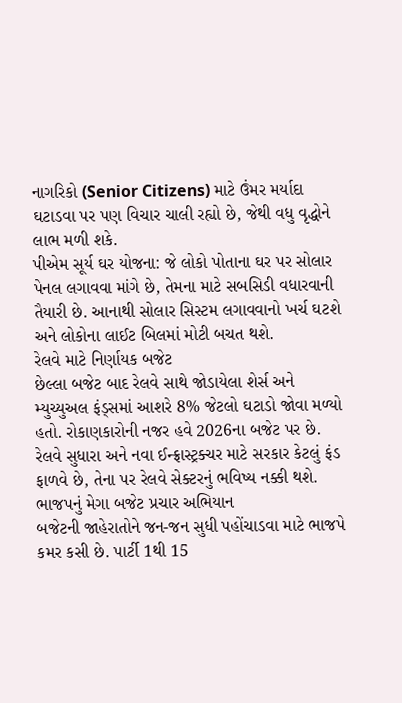નાગરિકો (Senior Citizens) માટે ઉંમર મર્યાદા ઘટાડવા પર પણ વિચાર ચાલી રહ્યો છે, જેથી વધુ વૃદ્ધોને લાભ મળી શકે.
પીએમ સૂર્ય ઘર યોજના: જે લોકો પોતાના ઘર પર સોલાર પેનલ લગાવવા માંગે છે, તેમના માટે સબસિડી વધારવાની તૈયારી છે. આનાથી સોલાર સિસ્ટમ લગાવવાનો ખર્ચ ઘટશે અને લોકોના લાઈટ બિલમાં મોટી બચત થશે.
રેલવે માટે નિર્ણાયક બજેટ
છેલ્લા બજેટ બાદ રેલવે સાથે જોડાયેલા શેર્સ અને મ્યુચ્યુઅલ ફંડ્સમાં આશરે 8% જેટલો ઘટાડો જોવા મળ્યો હતો. રોકાણકારોની નજર હવે 2026ના બજેટ પર છે. રેલવે સુધારા અને નવા ઈન્ફ્રાસ્ટ્રક્ચર માટે સરકાર કેટલું ફંડ ફાળવે છે, તેના પર રેલવે સેક્ટરનું ભવિષ્ય નક્કી થશે.
ભાજપનું મેગા બજેટ પ્રચાર અભિયાન
બજેટની જાહેરાતોને જન-જન સુધી પહોંચાડવા માટે ભાજપે કમર કસી છે. પાર્ટી 1થી 15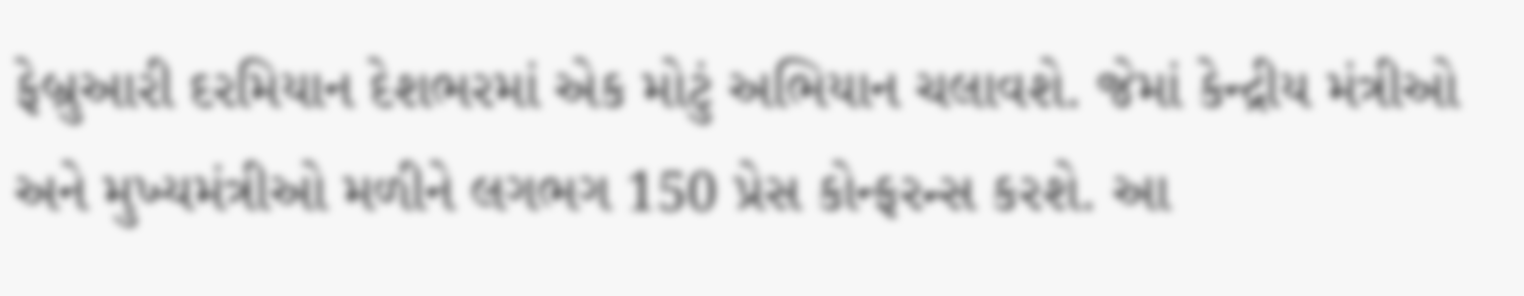ફેબ્રુઆરી દરમિયાન દેશભરમાં એક મોટું અભિયાન ચલાવશે. જેમાં કેન્દ્રીય મંત્રીઓ અને મુખ્યમંત્રીઓ મળીને લગભગ 150 પ્રેસ કોન્ફરન્સ કરશે. આ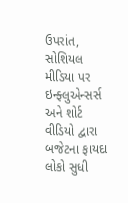ઉપરાંત, સોશિયલ મીડિયા પર ઇન્ફ્લુએન્સર્સ અને શોર્ટ વીડિયો દ્વારા બજેટના ફાયદા લોકો સુધી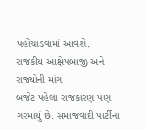પહોંચાડવામાં આવશે.
રાજકીય આક્ષેપબાજી અને રાજ્યોની માંગ
બજેટ પહેલા રાજકારણ પણ ગરમાયું છે. સમાજવાદી પાર્ટીના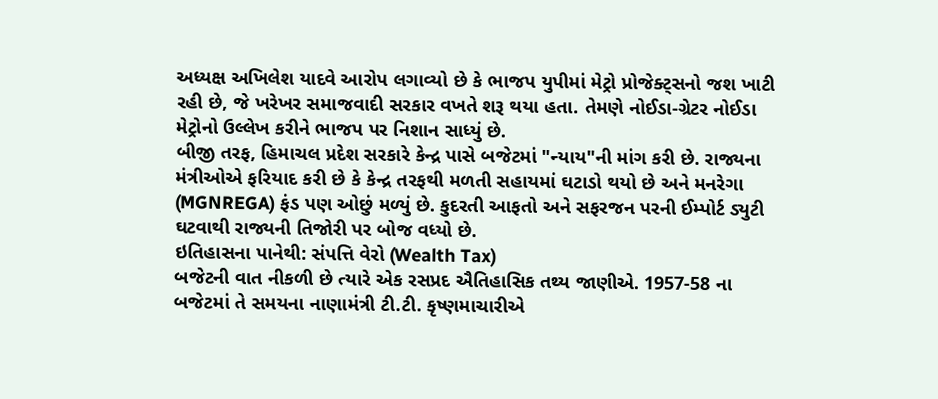અધ્યક્ષ અખિલેશ યાદવે આરોપ લગાવ્યો છે કે ભાજપ યુપીમાં મેટ્રો પ્રોજેક્ટ્સનો જશ ખાટી રહી છે, જે ખરેખર સમાજવાદી સરકાર વખતે શરૂ થયા હતા. તેમણે નોઈડા-ગ્રેટર નોઈડા મેટ્રોનો ઉલ્લેખ કરીને ભાજપ પર નિશાન સાધ્યું છે.
બીજી તરફ, હિમાચલ પ્રદેશ સરકારે કેન્દ્ર પાસે બજેટમાં "ન્યાય"ની માંગ કરી છે. રાજ્યના મંત્રીઓએ ફરિયાદ કરી છે કે કેન્દ્ર તરફથી મળતી સહાયમાં ઘટાડો થયો છે અને મનરેગા (MGNREGA) ફંડ પણ ઓછું મળ્યું છે. કુદરતી આફતો અને સફરજન પરની ઈમ્પોર્ટ ડ્યુટી ઘટવાથી રાજ્યની તિજોરી પર બોજ વધ્યો છે.
ઇતિહાસના પાનેથી: સંપત્તિ વેરો (Wealth Tax)
બજેટની વાત નીકળી છે ત્યારે એક રસપ્રદ ઐતિહાસિક તથ્ય જાણીએ. 1957-58 ના બજેટમાં તે સમયના નાણામંત્રી ટી.ટી. કૃષ્ણમાચારીએ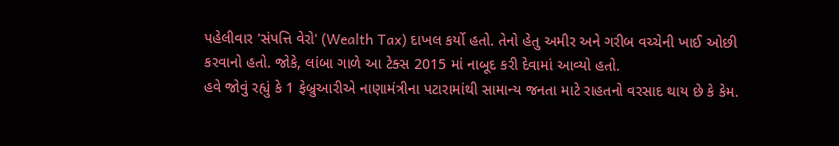પહેલીવાર 'સંપત્તિ વેરો' (Wealth Tax) દાખલ કર્યો હતો. તેનો હેતુ અમીર અને ગરીબ વચ્ચેની ખાઈ ઓછી કરવાનો હતો. જોકે, લાંબા ગાળે આ ટેક્સ 2015 માં નાબૂદ કરી દેવામાં આવ્યો હતો.
હવે જોવું રહ્યું કે 1 ફેબ્રુઆરીએ નાણામંત્રીના પટારામાંથી સામાન્ય જનતા માટે રાહતનો વરસાદ થાય છે કે કેમ.